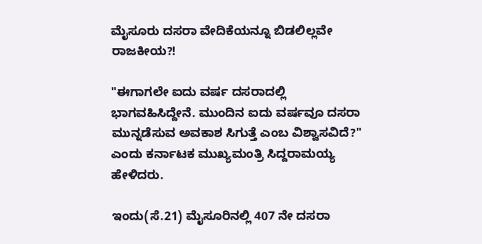ಮೈಸೂರು ದಸರಾ ವೇದಿಕೆಯನ್ನೂ ಬಿಡಲಿಲ್ಲವೇ ರಾಜಕೀಯ?!

"ಈಗಾಗಲೇ ಐದು ವರ್ಷ ದಸರಾದಲ್ಲಿ ಭಾಗವಹಿಸಿದ್ದೇನೆ. ಮುಂದಿನ ಐದು ವರ್ಷವೂ ದಸರಾ ಮುನ್ನಡೆಸುವ ಅವಕಾಶ ಸಿಗುತ್ತೆ ಎಂಬ ವಿಶ್ವಾಸವಿದೆ?" ಎಂದು ಕರ್ನಾಟಕ ಮುಖ್ಯಮಂತ್ರಿ ಸಿದ್ದರಾಮಯ್ಯ ಹೇಳಿದರು.

ಇಂದು(ಸೆ.21) ಮೈಸೂರಿನಲ್ಲಿ 407 ನೇ ದಸರಾ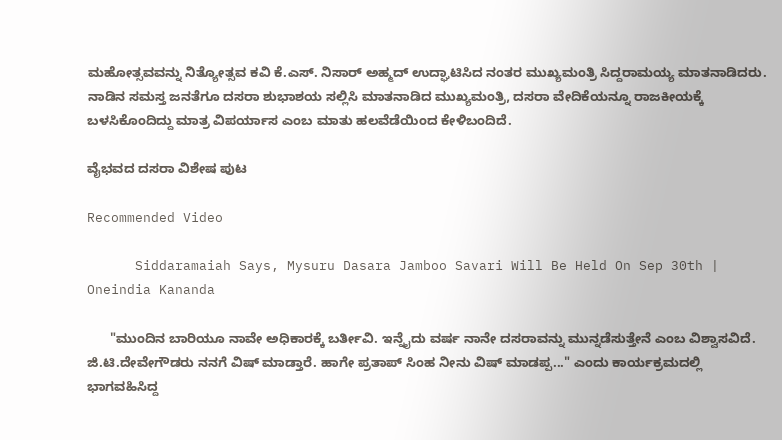ಮಹೋತ್ಸವವನ್ನು ನಿತ್ಯೋತ್ಸವ ಕವಿ ಕೆ.ಎಸ್. ನಿಸಾರ್ ಅಹ್ಮದ್ ಉದ್ಘಾಟಿಸಿದ ನಂತರ ಮುಖ್ಯಮಂತ್ರಿ ಸಿದ್ದರಾಮಯ್ಯ ಮಾತನಾಡಿದರು. ನಾಡಿನ ಸಮಸ್ತ ಜನತೆಗೂ ದಸರಾ ಶುಭಾಶಯ ಸಲ್ಲಿಸಿ ಮಾತನಾಡಿದ ಮುಖ್ಯಮಂತ್ರಿ, ದಸರಾ ವೇದಿಕೆಯನ್ನೂ ರಾಜಕೀಯಕ್ಕೆ ಬಳಸಿಕೊಂದಿದ್ದು ಮಾತ್ರ ವಿಪರ್ಯಾಸ ಎಂಬ ಮಾತು ಹಲವೆಡೆಯಿಂದ ಕೇಳಿಬಂದಿದೆ.

ವೈಭವದ ದಸರಾ ವಿಶೇಷ ಪುಟ

Recommended Video

      Siddaramaiah Says, Mysuru Dasara Jamboo Savari Will Be Held On Sep 30th | Oneindia Kananda

      "ಮುಂದಿನ ಬಾರಿಯೂ ನಾವೇ ಅಧಿಕಾರಕ್ಕೆ ಬರ್ತೀವಿ. ಇನ್ನೈದು ವರ್ಷ ನಾನೇ ದಸರಾವನ್ನು ಮುನ್ನಡೆಸುತ್ತೇನೆ ಎಂಬ ವಿಶ್ವಾಸವಿದೆ. ಜಿ.ಟಿ.ದೇವೇಗೌಡರು ನನಗೆ ವಿಷ್ ಮಾಡ್ತಾರೆ. ಹಾಗೇ ಪ್ರತಾಪ್ ಸಿಂಹ ನೀನು ವಿಷ್ ಮಾಡಪ್ಪ..." ಎಂದು ಕಾರ್ಯಕ್ರಮದಲ್ಲಿ ಭಾಗವಹಿಸಿದ್ದ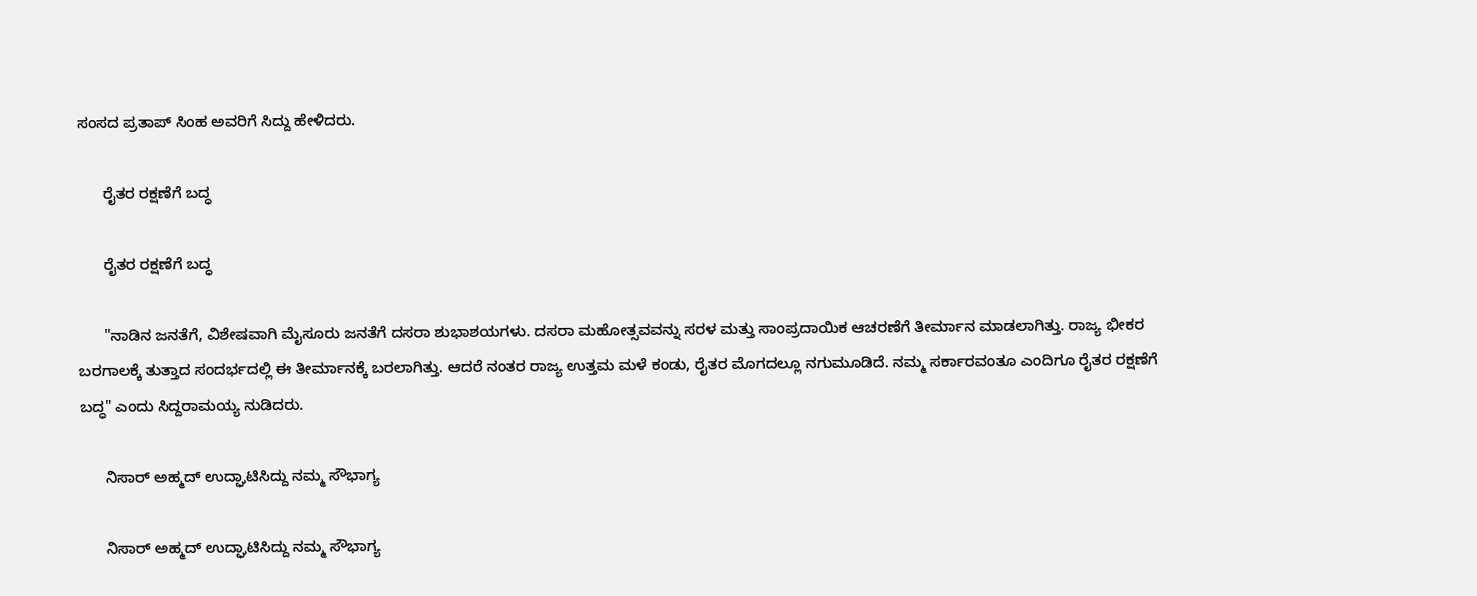ಸಂಸದ ಪ್ರತಾಪ್ ಸಿಂಹ ಅವರಿಗೆ ಸಿದ್ದು ಹೇಳಿದರು.

      ರೈತರ ರಕ್ಷಣೆಗೆ ಬದ್ಧ

      ರೈತರ ರಕ್ಷಣೆಗೆ ಬದ್ಧ

      "ನಾಡಿನ ಜನತೆಗೆ, ವಿಶೇಷವಾಗಿ ಮೈಸೂರು ಜನತೆಗೆ ದಸರಾ ಶುಭಾಶಯಗಳು. ದಸರಾ ಮಹೋತ್ಸವವನ್ನು ಸರಳ ಮತ್ತು ಸಾಂಪ್ರದಾಯಿಕ ಆಚರಣೆಗೆ ತೀರ್ಮಾನ ಮಾಡಲಾಗಿತ್ತು. ರಾಜ್ಯ ಭೀಕರ ಬರಗಾಲಕ್ಕೆ ತುತ್ತಾದ ಸಂದರ್ಭದಲ್ಲಿ ಈ ತೀರ್ಮಾನಕ್ಕೆ ಬರಲಾಗಿತ್ತು. ಆದರೆ ನಂತರ ರಾಜ್ಯ ಉತ್ತಮ ಮಳೆ ಕಂಡು, ರೈತರ ಮೊಗದಲ್ಲೂ ನಗುಮೂಡಿದೆ. ನಮ್ಮ ಸರ್ಕಾರವಂತೂ ಎಂದಿಗೂ ರೈತರ ರಕ್ಷಣೆಗೆ ಬದ್ಧ" ಎಂದು ಸಿದ್ದರಾಮಯ್ಯ ನುಡಿದರು.

      ನಿಸಾರ್ ಅಹ್ಮದ್ ಉದ್ಘಾಟಿಸಿದ್ದು ನಮ್ಮ ಸೌಭಾಗ್ಯ

      ನಿಸಾರ್ ಅಹ್ಮದ್ ಉದ್ಘಾಟಿಸಿದ್ದು ನಮ್ಮ ಸೌಭಾಗ್ಯ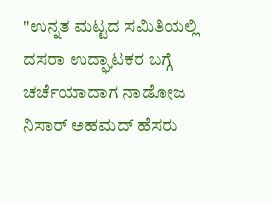"ಉನ್ನತ ಮಟ್ಟದ ಸಮಿತಿಯಲ್ಲಿ ದಸರಾ ಉದ್ಘಾಟಕರ ಬಗ್ಗೆ ಚರ್ಚೆಯಾದಾಗ ನಾಡೋಜ ನಿಸಾರ್ ಅಹಮದ್ ಹೆಸರು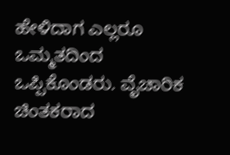ಹೇಳಿದಾಗ ಎಲ್ಲರೂ ಒಮ್ಮತದಿಂದ ಒಪ್ಪಿಕೊಂಡರು. ವೈಚಾರಿಕ ಚಿಂತಕರಾದ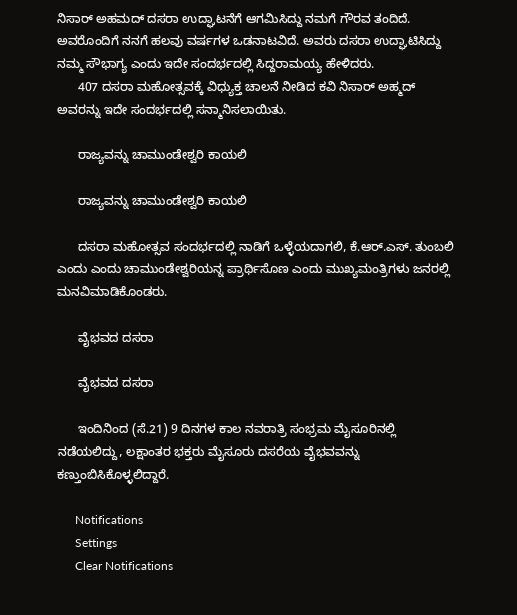ನಿಸಾರ್ ಅಹಮದ್ ದಸರಾ ಉದ್ಘಾಟನೆಗೆ ಆಗಮಿಸಿದ್ದು ನಮಗೆ ಗೌರವ ತಂದಿದೆ. ಅವರೊಂದಿಗೆ ನನಗೆ ಹಲವು ವರ್ಷಗಳ ಒಡನಾಟವಿದೆ. ಅವರು ದಸರಾ ಉದ್ಘಾಟಿಸಿದ್ದು ನಮ್ಮ ಸೌಭಾಗ್ಯ ಎಂದು ಇದೇ ಸಂದರ್ಭದಲ್ಲಿ ಸಿದ್ದರಾಮಯ್ಯ ಹೇಳಿದರು.
      407 ದಸರಾ ಮಹೋತ್ಸವಕ್ಕೆ ವಿಧ್ಯುಕ್ತ ಚಾಲನೆ ನೀಡಿದ ಕವಿ ನಿಸಾರ್ ಅಹ್ಮದ್ ಅವರನ್ನು ಇದೇ ಸಂದರ್ಭದಲ್ಲಿ ಸನ್ಮಾನಿಸಲಾಯಿತು.

      ರಾಜ್ಯವನ್ನು ಚಾಮುಂಡೇಶ್ವರಿ ಕಾಯಲಿ

      ರಾಜ್ಯವನ್ನು ಚಾಮುಂಡೇಶ್ವರಿ ಕಾಯಲಿ

      ದಸರಾ ಮಹೋತ್ಸವ ಸಂದರ್ಭದಲ್ಲಿ ನಾಡಿಗೆ ಒಳ್ಳೆಯದಾಗಲಿ, ಕೆ.ಆರ್.ಎಸ್. ತುಂಬಲಿ ಎಂದು ಎಂದು ಚಾಮುಂಡೇಶ್ವರಿಯನ್ನ ಪ್ರಾರ್ಥಿಸೊಣ ಎಂದು ಮುಖ್ಯಮಂತ್ರಿಗಳು ಜನರಲ್ಲಿ ಮನವಿಮಾಡಿಕೊಂಡರು.

      ವೈಭವದ ದಸರಾ

      ವೈಭವದ ದಸರಾ

      ಇಂದಿನಿಂದ (ಸೆ.21) 9 ದಿನಗಳ ಕಾಲ ನವರಾತ್ರಿ ಸಂಭ್ರಮ ಮೈಸೂರಿನಲ್ಲಿ ನಡೆಯಲಿದ್ದು, ಲಕ್ಷಾಂತರ ಭಕ್ತರು ಮೈಸೂರು ದಸರೆಯ ವೈಭವವನ್ನು ಕಣ್ತುಂಬಿಸಿಕೊಳ್ಳಲಿದ್ದಾರೆ.

      Notifications
      Settings
      Clear Notifications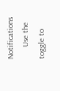Notifications
      Use the toggle to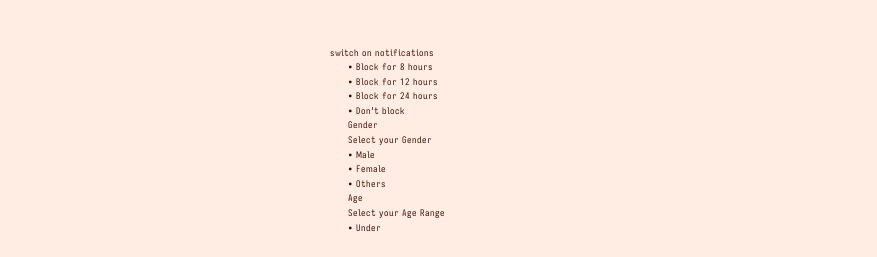switch on notifications
      • Block for 8 hours
      • Block for 12 hours
      • Block for 24 hours
      • Don't block
      Gender
      Select your Gender
      • Male
      • Female
      • Others
      Age
      Select your Age Range
      • Under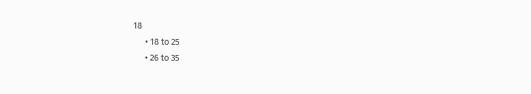18
      • 18 to 25
      • 26 to 35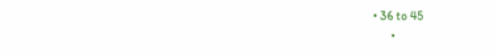• 36 to 45
      •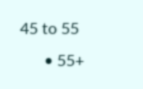45 to 55
      • 55+